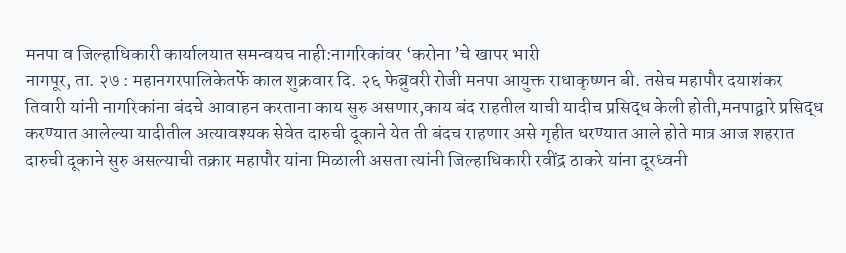मनपा व जिल्हाधिकारी कार्यालयात समन्वयच नाही:नागरिकांवर ‘करोना ’चे खापर भारी
नागपूर, ता. २७ : महानगरपालिकेतर्फे काल शुक्रवार दि. २६ फेब्रुवरी रोजी मनपा आयुक्त राधाकृष्णन बी. तसेच महापौर दयाशंकर तिवारी यांनी नागरिकांना बंदचे आवाहन करताना काय सुरु असणार,काय बंद राहतील याची यादीच प्रसिद्ध केली होती,मनपाद्वारे प्रसिद्ध करण्यात आलेल्या यादीतील अत्यावश्यक सेवेत दारुची दूकाने येत ती बंदच राहणार असे गृहीत धरण्यात आले होते मात्र आज शहरात दारुची दूकाने सुरु असल्याची तक्रार महापौर यांना मिळाली असता त्यांनी जिल्हाधिकारी रवींद्र ठाकरे यांना दूरध्वनी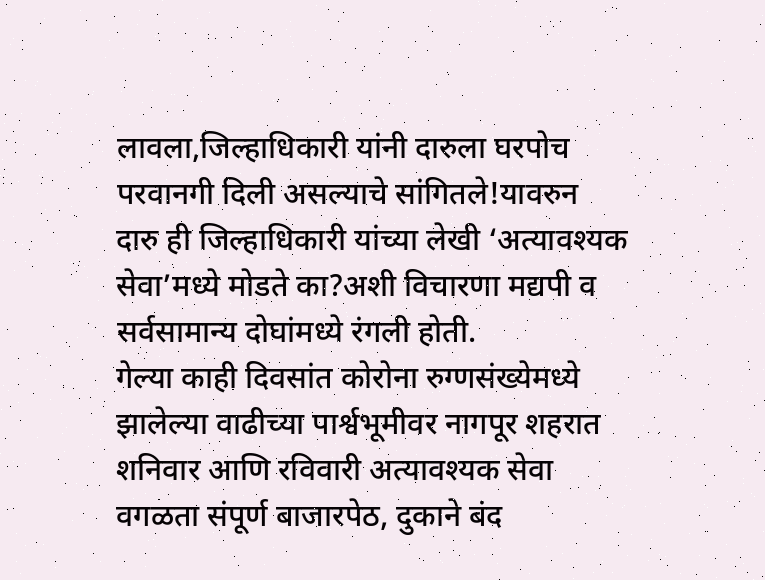लावला,जिल्हाधिकारी यांनी दारुला घरपोच परवानगी दिली असल्याचे सांगितले!यावरुन दारु ही जिल्हाधिकारी यांच्या लेखी ‘अत्यावश्यक सेवा’मध्ये मोडते का?अशी विचारणा मद्यपी व सर्वसामान्य दोघांमध्ये रंगली होती.
गेल्या काही दिवसांत कोरोना रुग्णसंख्येमध्ये झालेल्या वाढीच्या पार्श्वभूमीवर नागपूर शहरात शनिवार आणि रविवारी अत्यावश्यक सेवा वगळता संपूर्ण बाजारपेठ, दुकाने बंद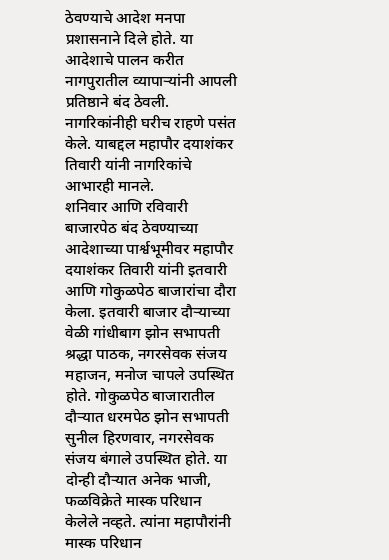ठेवण्याचे आदेश मनपा प्रशासनाने दिले होते. या आदेशाचे पालन करीत नागपुरातील व्यापाऱ्यांनी आपली प्रतिष्ठाने बंद ठेवली. नागरिकांनीही घरीच राहणे पसंत केले. याबद्दल महापौर दयाशंकर तिवारी यांनी नागरिकांचे आभारही मानले.
शनिवार आणि रविवारी बाजारपेठ बंद ठेवण्याच्या आदेशाच्या पार्श्वभूमीवर महापौर दयाशंकर तिवारी यांनी इतवारी आणि गोकुळपेठ बाजारांचा दौरा केला. इतवारी बाजार दौऱ्याच्या वेळी गांधीबाग झोन सभापती श्रद्धा पाठक, नगरसेवक संजय महाजन, मनोज चापले उपस्थित होते. गोकुळपेठ बाजारातील दौऱ्यात धरमपेठ झोन सभापती सुनील हिरणवार, नगरसेवक संजय बंगाले उपस्थित होते. या दोन्ही दौऱ्यात अनेक भाजी, फळविक्रेते मास्क परिधान केलेले नव्हते. त्यांना महापौरांनी मास्क परिधान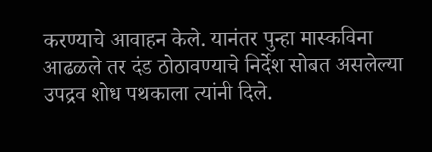करण्याचे आवाहन केले. यानंतर पुन्हा मास्कविना आढळले तर दंड ठोठावण्याचे निर्देश सोबत असलेल्या उपद्रव शोध पथकाला त्यांनी दिले.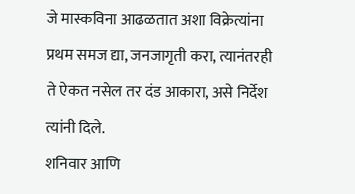जे मास्कविना आढळतात अशा विक्रेत्यांना प्रथम समज द्या, जनजागृती करा, त्यानंतरही ते ऐकत नसेल तर दंड आकारा, असे निर्देश त्यांनी दिले.
शनिवार आणि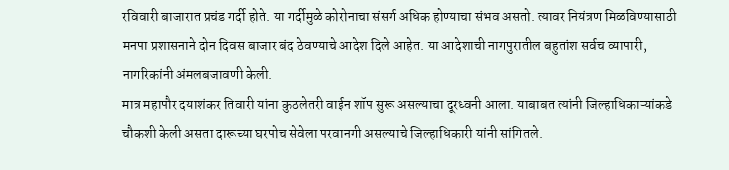रविवारी बाजारात प्रचंड गर्दी होते. या गर्दीमुळे कोरोनाचा संसर्ग अधिक होण्याचा संभव असतो. त्यावर नियंत्रण मिळविण्यासाठी मनपा प्रशासनाने दोन दिवस बाजार बंद ठेवण्याचे आदेश दिले आहेत. या आदेशाची नागपुरातील बहुतांश सर्वच व्यापारी, नागरिकांनी अंमलबजावणी केली.
मात्र महापौर दयाशंकर तिवारी यांना कुठलेतरी वाईन शॉप सुरू असल्याचा दूरध्वनी आला. याबाबत त्यांनी जिल्हाधिकाऱ्यांकडे चौकशी केली असता दारूच्या घरपोच सेवेला परवानगी असल्याचे जिल्हाधिकारी यांनी सांगितले.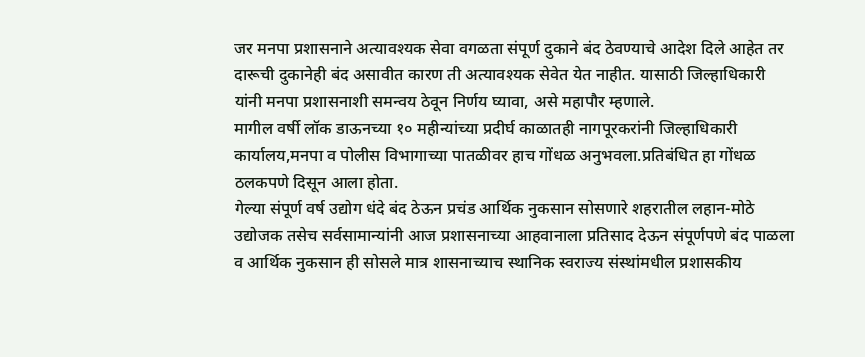जर मनपा प्रशासनाने अत्यावश्यक सेवा वगळता संपूर्ण दुकाने बंद ठेवण्याचे आदेश दिले आहेत तर दारूची दुकानेही बंद असावीत कारण ती अत्यावश्यक सेवेत येत नाहीत. यासाठी जिल्हाधिकारी यांनी मनपा प्रशासनाशी समन्वय ठेवून निर्णय घ्यावा, असे महापौर म्हणाले.
मागील वर्षी लॉक डाऊनच्या १० महीन्यांच्या प्रदीर्घ काळातही नागपूरकरांनी जिल्हाधिकारी कार्यालय,मनपा व पोलीस विभागाच्या पातळीवर हाच गोंधळ अनुभवला.प्रतिबंधित हा गोंधळ ठलकपणे दिसून आला होता.
गेल्या संपूर्ण वर्ष उद्योग धंदे बंद ठेऊन प्रचंड आर्थिक नुकसान सोसणारे शहरातील लहान-मोठे उद्योजक तसेच सर्वसामान्यांनी आज प्रशासनाच्या आहवानाला प्रतिसाद देऊन संपूर्णपणे बंद पाळला व आर्थिक नुकसान ही सोसले मात्र शासनाच्याच स्थानिक स्वराज्य संस्थांमधील प्रशासकीय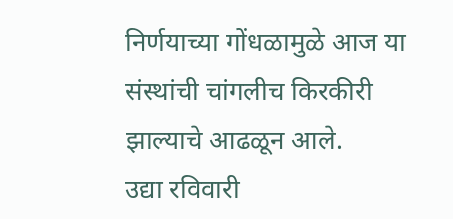निर्णयाच्या गोंधळामुळे आज या संस्थांची चांगलीच किरकीरी झाल्याचे आढळून आले.
उद्या रविवारी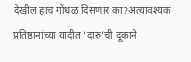देखील हाच गोंधळ दिसणार का?अत्यावश्यक प्रतिष्ठानांच्या यादीत ‘दारु’ची दूकाने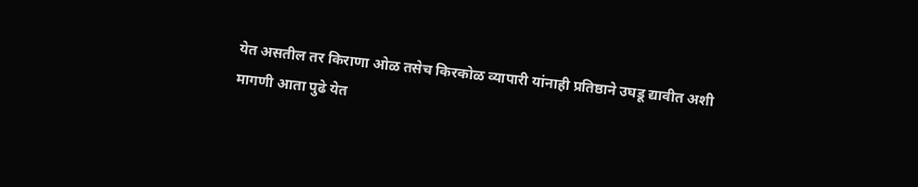येत असतील तर किराणा ओळ तसेच किरकोळ व्यापारी यांनाही प्रतिष्ठाने उघडू द्यावीत अशी मागणी आता पुढे येत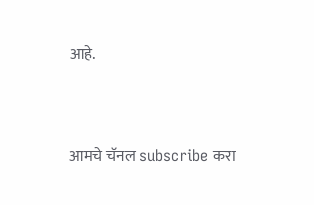आहे.




आमचे चॅनल subscribe करा